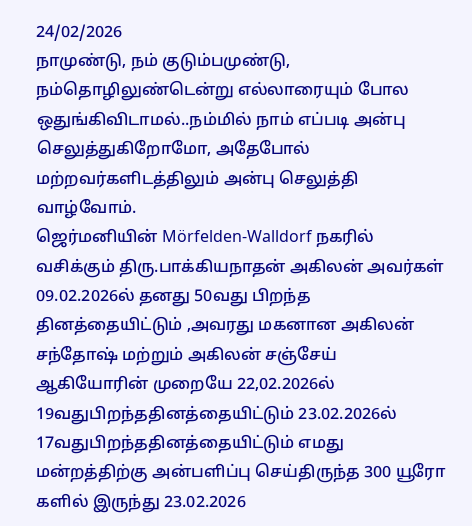24/02/2026
நாமுண்டு, நம் குடும்பமுண்டு, நம்தொழிலுண்டென்று எல்லாரையும் போல ஒதுங்கிவிடாமல்..நம்மில் நாம் எப்படி அன்பு செலுத்துகிறோமோ, அதேபோல் மற்றவர்களிடத்திலும் அன்பு செலுத்தி வாழ்வோம்.
ஜெர்மனியின் Mörfelden-Walldorf நகரில் வசிக்கும் திரு.பாக்கியநாதன் அகிலன் அவர்கள் 09.02.2026ல் தனது 50வது பிறந்த தினத்தையிட்டும் ,அவரது மகனான அகிலன் சந்தோஷ் மற்றும் அகிலன் சஞ்சேய் ஆகியோரின் முறையே 22,02.2026ல் 19வதுபிறந்ததினத்தையிட்டும் 23.02.2026ல் 17வதுபிறந்ததினத்தையிட்டும் எமது மன்றத்திற்கு அன்பளிப்பு செய்திருந்த 300 யூரோ களில் இருந்து 23.02.2026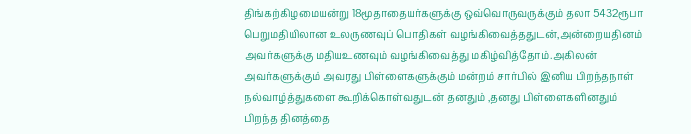திங்கற்கிழமையன்று 18மூதாதையர்களுக்கு ஒவ்வொருவருக்கும் தலா 5432ரூபா பெறுமதியிலான உலருணவுப் பொதிகள் வழங்கிவைத்ததுடன்,அன்றையதினம் அவர்களுக்கு மதியஉணவும் வழங்கிவைத்து மகிழ்வித்தோம்.அகிலன் அவர்களுக்கும் அவரது பிள்ளைகளுக்கும் மன்றம் சார்பில் இனிய பிறந்தநாள் நல்வாழ்த்துகளை கூறிக்கொள்வதுடன் தனதும் ,தனது பிள்ளைகளினதும் பிறந்த தினத்தை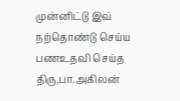முன்னிட்டு இவ் நற்தொண்டு செய்ய பணஉதவி செய்த திரு,பா.அகிலன்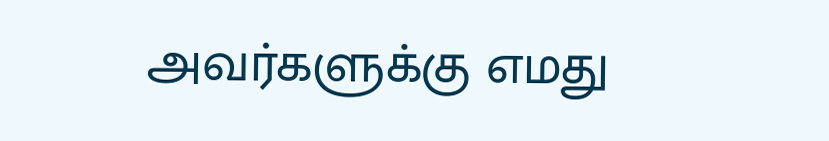அவர்களுக்கு எமது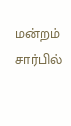மன்றம் சார்பில்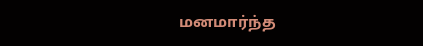மனமார்ந்த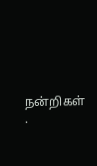நன்றிகள் .